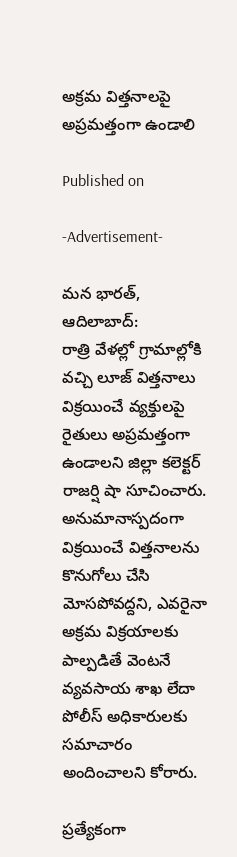అక్రమ విత్తనాలపై అప్రమత్తంగా ఉండాలి

Published on

-Advertisement-

మన భారత్, ఆదిలాబాద్:
రాత్రి వేళల్లో గ్రామాల్లోకి వచ్చి లూజ్ విత్తనాలు విక్రయించే వ్యక్తులపై రైతులు అప్రమత్తంగా ఉండాలని జిల్లా కలెక్టర్ రాజర్షి షా సూచించారు. అనుమానాస్పదంగా విక్రయించే విత్తనాలను కొనుగోలు చేసి మోసపోవద్దని, ఎవరైనా అక్రమ విక్రయాలకు పాల్పడితే వెంటనే వ్యవసాయ శాఖ లేదా పోలీస్ అధికారులకు సమాచారం అందించాలని కోరారు.

ప్రత్యేకంగా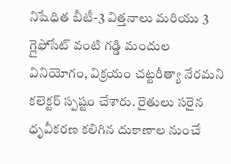నిషేధిత బీటీ-3 విత్తనాలు మరియు 3 గ్లైఫోసేట్ వంటి గడ్డి మందుల వినియోగం, విక్రయం చట్టరీత్యా నేరమని కలెక్టర్ స్పష్టం చేశారు. రైతులు సరైన ధృవీకరణ కలిగిన దుకాణాల నుంచే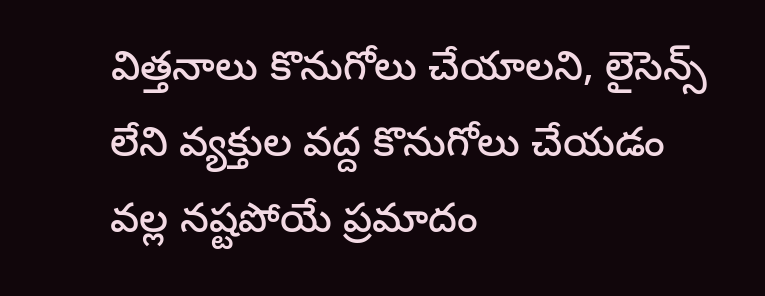విత్తనాలు కొనుగోలు చేయాలని, లైసెన్స్ లేని వ్యక్తుల వద్ద కొనుగోలు చేయడం వల్ల నష్టపోయే ప్రమాదం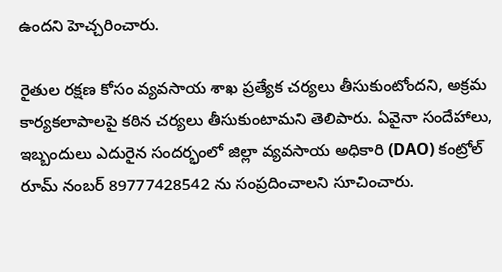ఉందని హెచ్చరించారు.

రైతుల రక్షణ కోసం వ్యవసాయ శాఖ ప్రత్యేక చర్యలు తీసుకుంటోందని, అక్రమ కార్యకలాపాలపై కఠిన చర్యలు తీసుకుంటామని తెలిపారు. ఏవైనా సందేహాలు, ఇబ్బందులు ఎదురైన సందర్భంలో జిల్లా వ్యవసాయ అధికారి (DAO) కంట్రోల్ రూమ్ నంబర్ 89777428542 ను సంప్రదించాలని సూచించారు.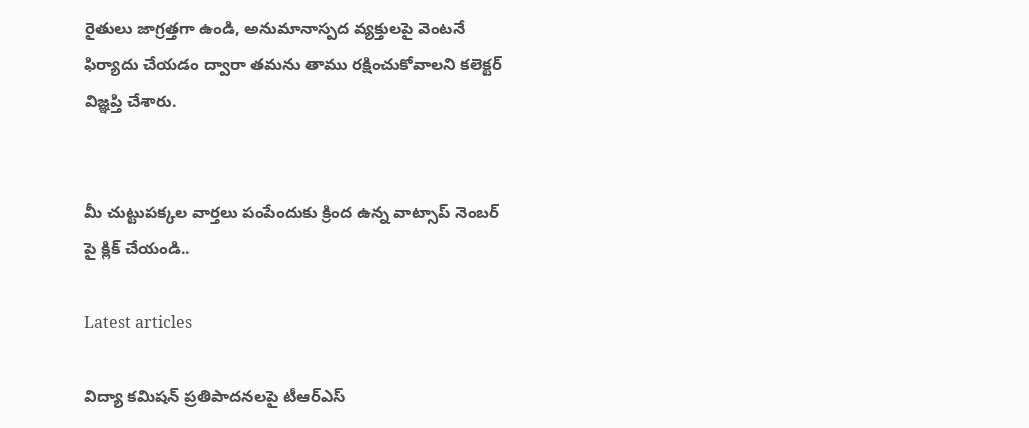రైతులు జాగ్రత్తగా ఉండి, అనుమానాస్పద వ్యక్తులపై వెంటనే ఫిర్యాదు చేయడం ద్వారా తమను తాము రక్షించుకోవాలని కలెక్టర్ విజ్ఞప్తి చేశారు.


మీ చుట్టుపక్కల వార్తలు పంపేందుకు క్రింద ఉన్న వాట్సాప్ నెంబర్ పై క్లిక్ చేయండి..

Latest articles

విద్యా కమిషన్ ప్రతిపాదనలపై టీఆర్ఎస్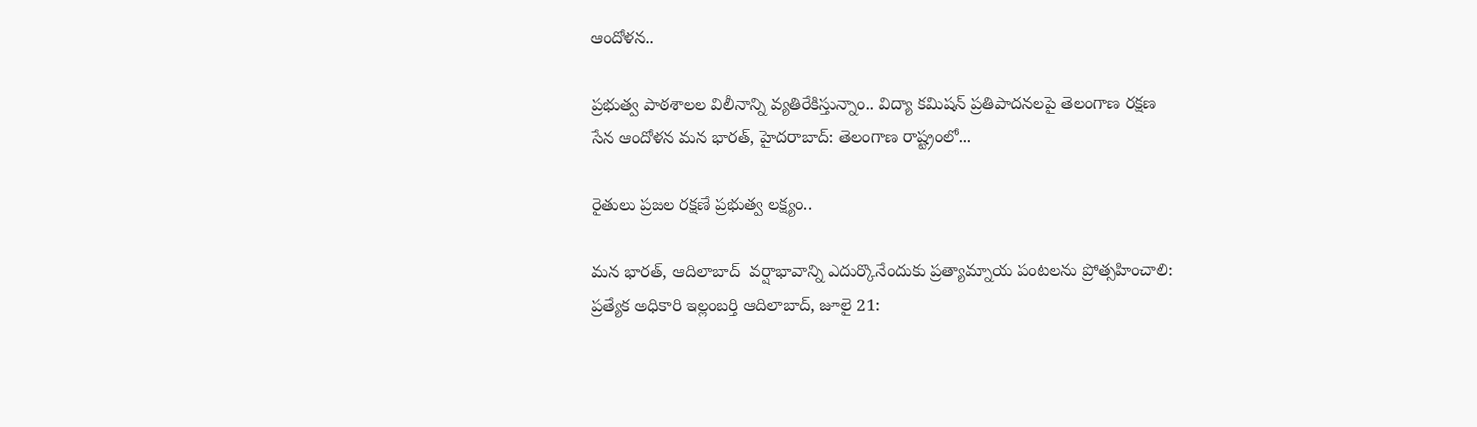ఆందోళన..

ప్రభుత్వ పాఠశాలల విలీనాన్ని వ్యతిరేకిస్తున్నాం.. విద్యా కమిషన్ ప్రతిపాదనలపై తెలంగాణ రక్షణ సేన ఆందోళన మన భారత్, హైదరాబాద్: తెలంగాణ రాష్ట్రంలో...

రైతులు ప్రజల రక్షణే ప్రభుత్వ లక్ష్యం..

మన భారత్, ఆదిలాబాద్  వర్షాభావాన్ని ఎదుర్కొనేందుకు ప్రత్యామ్నాయ పంటలను ప్రోత్సహించాలి: ప్రత్యేక అధికారి ఇల్లంబర్తి ఆదిలాబాద్, జూలై 21: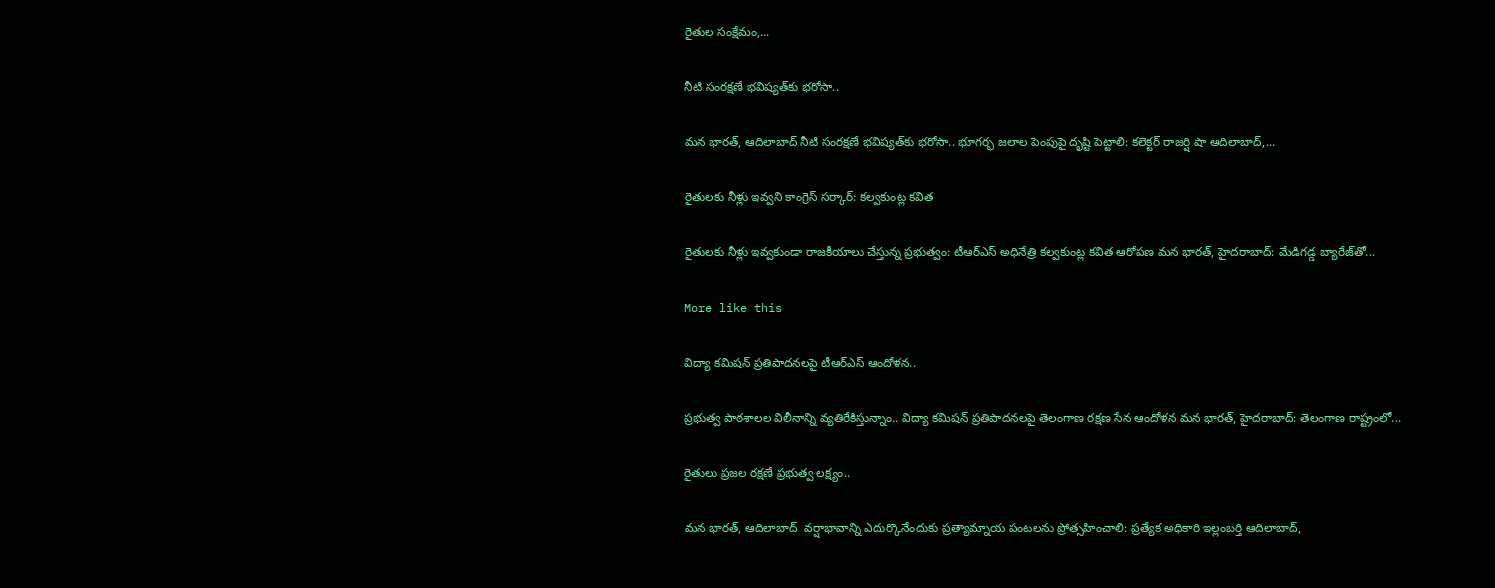రైతుల సంక్షేమం,...

నీటి సంరక్షణే భవిష్యత్‌కు భరోసా..

మన భారత్, ఆదిలాబాద్ నీటి సంరక్షణే భవిష్యత్‌కు భరోసా.. భూగర్భ జలాల పెంపుపై దృష్టి పెట్టాలి: కలెక్టర్ రాజర్షి షా ఆదిలాబాద్,...

రైతులకు నీళ్లు ఇవ్వని కాంగ్రెస్ సర్కార్: కల్వకుంట్ల కవిత

రైతులకు నీళ్లు ఇవ్వకుండా రాజకీయాలు చేస్తున్న ప్రభుత్వం: టీఆర్ఎస్ అధినేత్రి కల్వకుంట్ల కవిత ఆరోపణ మన భారత్, హైదరాబాద్: మేడిగడ్డ బ్యారేజ్‌తో...

More like this

విద్యా కమిషన్ ప్రతిపాదనలపై టీఆర్ఎస్ ఆందోళన..

ప్రభుత్వ పాఠశాలల విలీనాన్ని వ్యతిరేకిస్తున్నాం.. విద్యా కమిషన్ ప్రతిపాదనలపై తెలంగాణ రక్షణ సేన ఆందోళన మన భారత్, హైదరాబాద్: తెలంగాణ రాష్ట్రంలో...

రైతులు ప్రజల రక్షణే ప్రభుత్వ లక్ష్యం..

మన భారత్, ఆదిలాబాద్  వర్షాభావాన్ని ఎదుర్కొనేందుకు ప్రత్యామ్నాయ పంటలను ప్రోత్సహించాలి: ప్రత్యేక అధికారి ఇల్లంబర్తి ఆదిలాబాద్,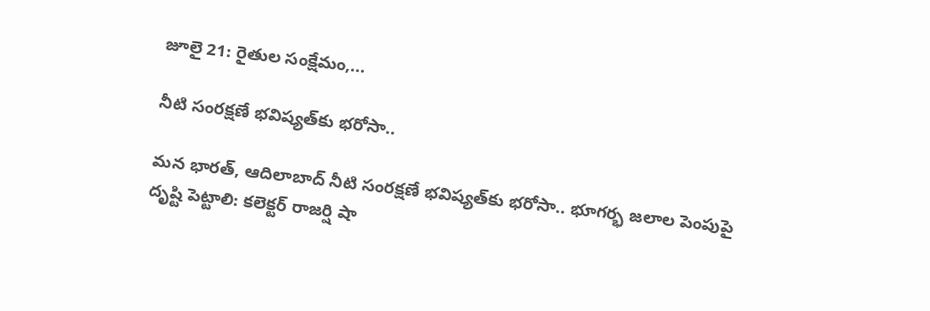జూలై 21: రైతుల సంక్షేమం,...

నీటి సంరక్షణే భవిష్యత్‌కు భరోసా..

మన భారత్, ఆదిలాబాద్ నీటి సంరక్షణే భవిష్యత్‌కు భరోసా.. భూగర్భ జలాల పెంపుపై దృష్టి పెట్టాలి: కలెక్టర్ రాజర్షి షా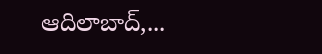ఆదిలాబాద్,...